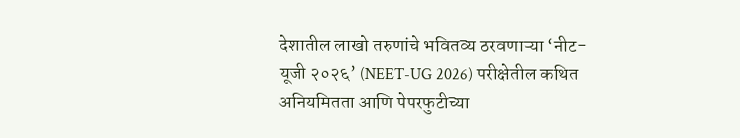देशातील लाखो तरुणांचे भवितव्य ठरवणाऱ्या ‘नीट-यूजी २०२६’ (NEET-UG 2026) परीक्षेतील कथित अनियमितता आणि पेपरफुटीच्या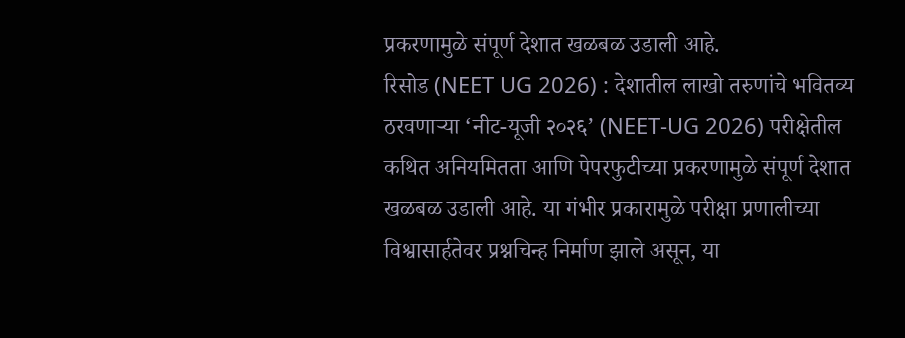प्रकरणामुळे संपूर्ण देशात खळबळ उडाली आहे.
रिसोड (NEET UG 2026) : देशातील लाखो तरुणांचे भवितव्य ठरवणाऱ्या ‘नीट-यूजी २०२६’ (NEET-UG 2026) परीक्षेतील कथित अनियमितता आणि पेपरफुटीच्या प्रकरणामुळे संपूर्ण देशात खळबळ उडाली आहे. या गंभीर प्रकारामुळे परीक्षा प्रणालीच्या विश्वासार्हतेवर प्रश्नचिन्ह निर्माण झाले असून, या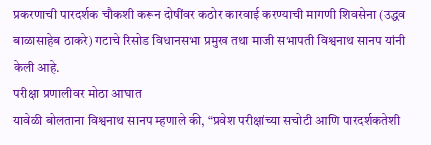प्रकरणाची पारदर्शक चौकशी करून दोषींवर कठोर कारवाई करण्याची मागणी शिवसेना (उद्धव बाळासाहेब ठाकरे) गटाचे रिसोड विधानसभा प्रमुख तथा माजी सभापती विश्वनाथ सानप यांनी केली आहे.
परीक्षा प्रणालीवर मोठा आघात
यावेळी बोलताना विश्वनाथ सानप म्हणाले की, “प्रवेश परीक्षांच्या सचोटी आणि पारदर्शकतेशी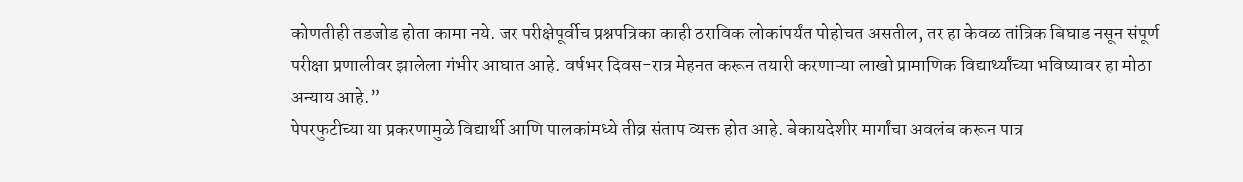कोणतीही तडजोड होता कामा नये. जर परीक्षेपूर्वीच प्रश्नपत्रिका काही ठराविक लोकांपर्यंत पोहोचत असतील, तर हा केवळ तांत्रिक बिघाड नसून संपूर्ण परीक्षा प्रणालीवर झालेला गंभीर आघात आहे. वर्षभर दिवस-रात्र मेहनत करून तयारी करणाऱ्या लाखो प्रामाणिक विद्यार्थ्यांच्या भविष्यावर हा मोठा अन्याय आहे.”
पेपरफुटीच्या या प्रकरणामुळे विद्यार्थी आणि पालकांमध्ये तीव्र संताप व्यक्त होत आहे. बेकायदेशीर मार्गांचा अवलंब करून पात्र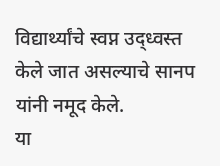विद्यार्थ्यांचे स्वप्न उद्ध्वस्त केले जात असल्याचे सानप यांनी नमूद केले.
या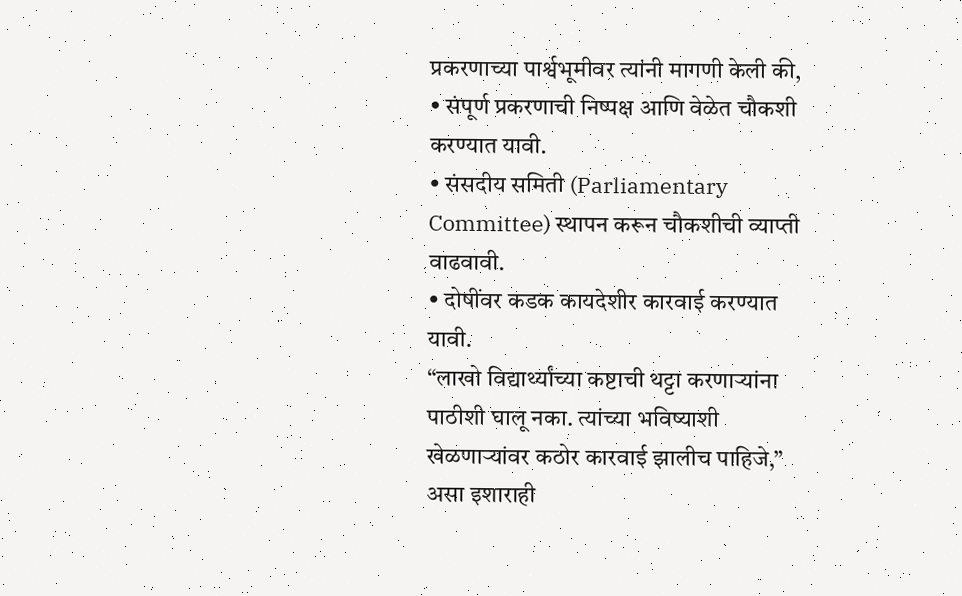प्रकरणाच्या पार्श्वभूमीवर त्यांनी मागणी केली की,
• संपूर्ण प्रकरणाची निष्पक्ष आणि वेळेत चौकशी करण्यात यावी.
• संसदीय समिती (Parliamentary Committee) स्थापन करून चौकशीची व्याप्ती वाढवावी.
• दोषींवर कडक कायदेशीर कारवाई करण्यात यावी.
“लाखो विद्यार्थ्यांच्या कष्टाची थट्टा करणाऱ्यांना पाठीशी घालू नका. त्यांच्या भविष्याशी खेळणाऱ्यांवर कठोर कारवाई झालीच पाहिजे,” असा इशाराही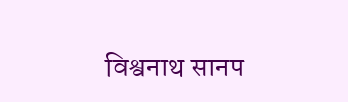विश्वनाथ सानप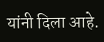यांनी दिला आहे.